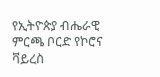የኢትዮጵያ ብሔራዊ ምርጫ ቦርድ የኮሮና ቫይረስ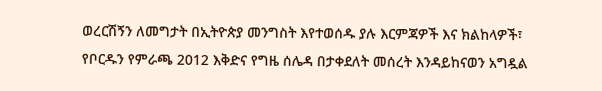ወረርሽኝን ለመግታት በኢትዮጵያ መንግስት እየተወሰዱ ያሉ እርምጃዎች እና ክልከላዎች፣ የቦርዱን የምራጫ 2012 እቅድና የግዜ ሰሌዳ በታቀደለት መሰረት እንዳይከናወን አግዷል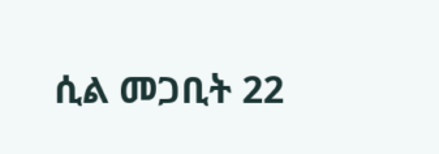ሲል መጋቢት 22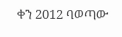ቀን 2012 ባወጣው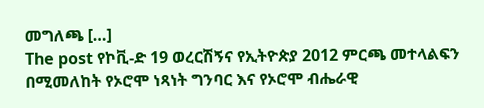መግለጫ […]
The post የኮቪ-ድ 19 ወረርሽኝና የኢትዮጵያ 2012 ምርጫ መተላልፍን በሚመለከት የኦሮሞ ነጻነት ግንባር እና የኦሮሞ ብሔራዊ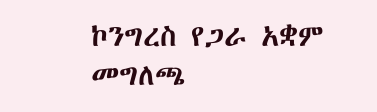ኮንግረስ የጋራ አቋም መግለጫ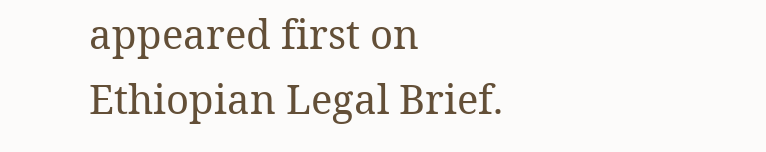appeared first on Ethiopian Legal Brief.